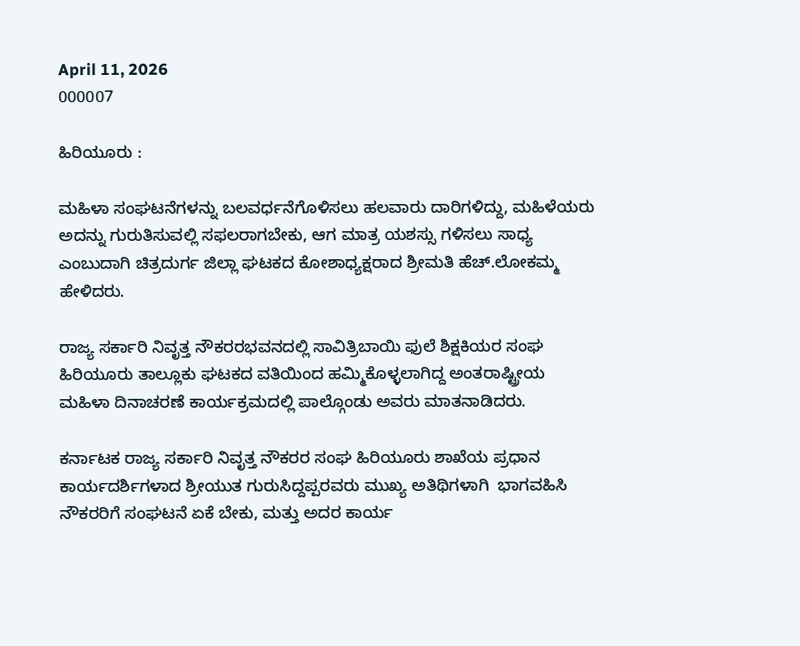April 11, 2026
000007

ಹಿರಿಯೂರು :

ಮಹಿಳಾ ಸಂಘಟನೆಗಳನ್ನು ಬಲವರ್ಧನೆಗೊಳಿಸಲು ಹಲವಾರು ದಾರಿಗಳಿದ್ದು, ಮಹಿಳೆಯರು ಅದನ್ನು ಗುರುತಿಸುವಲ್ಲಿ ಸಫಲರಾಗಬೇಕು, ಆಗ ಮಾತ್ರ ಯಶಸ್ಸು ಗಳಿಸಲು ಸಾಧ್ಯ ಎಂಬುದಾಗಿ ಚಿತ್ರದುರ್ಗ ಜಿಲ್ಲಾ ಘಟಕದ ಕೋಶಾಧ್ಯಕ್ಷರಾದ ಶ್ರೀಮತಿ ಹೆಚ್.ಲೋಕಮ್ಮ ಹೇಳಿದರು.

ರಾಜ್ಯ ಸರ್ಕಾರಿ ನಿವೃತ್ತ ನೌಕರರಭವನದಲ್ಲಿ ಸಾವಿತ್ರಿಬಾಯಿ ಫುಲೆ ಶಿಕ್ಷಕಿಯರ ಸಂಘ  ಹಿರಿಯೂರು ತಾಲ್ಲೂಕು ಘಟಕದ ವತಿಯಿಂದ ಹಮ್ಮಿಕೊಳ್ಳಲಾಗಿದ್ದ ಅಂತರಾಷ್ಟ್ರೀಯ ಮಹಿಳಾ ದಿನಾಚರಣೆ ಕಾರ್ಯಕ್ರಮದಲ್ಲಿ ಪಾಲ್ಗೊಂಡು ಅವರು ಮಾತನಾಡಿದರು.

ಕರ್ನಾಟಕ ರಾಜ್ಯ ಸರ್ಕಾರಿ ನಿವೃತ್ತ ನೌಕರರ ಸಂಘ ಹಿರಿಯೂರು ಶಾಖೆಯ ಪ್ರಧಾನ ಕಾರ್ಯದರ್ಶಿಗಳಾದ ಶ್ರೀಯುತ ಗುರುಸಿದ್ದಪ್ಪರವರು ಮುಖ್ಯ ಅತಿಥಿಗಳಾಗಿ  ಭಾಗವಹಿಸಿ ನೌಕರರಿಗೆ ಸಂಘಟನೆ ಏಕೆ ಬೇಕು, ಮತ್ತು ಅದರ ಕಾರ್ಯ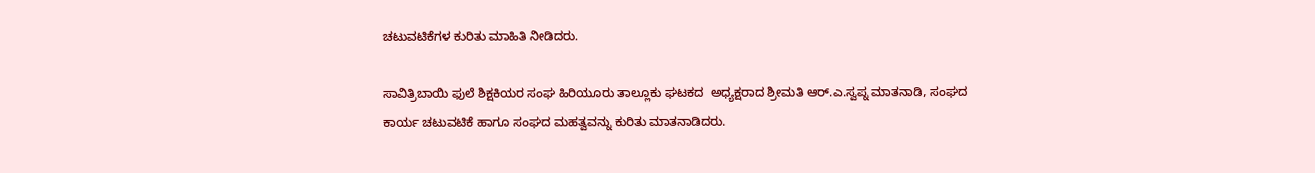ಚಟುವಟಿಕೆಗಳ ಕುರಿತು ಮಾಹಿತಿ ನೀಡಿದರು.

ಸಾವಿತ್ರಿಬಾಯಿ ಫುಲೆ ಶಿಕ್ಷಕಿಯರ ಸಂಘ ಹಿರಿಯೂರು ತಾಲ್ಲೂಕು ಘಟಕದ  ಅಧ್ಯಕ್ಷರಾದ ಶ್ರೀಮತಿ ಆರ್.ಎ.ಸ್ವಪ್ನ ಮಾತನಾಡಿ, ಸಂಘದ ಕಾರ್ಯ ಚಟುವಟಿಕೆ ಹಾಗೂ ಸಂಘದ ಮಹತ್ವವನ್ನು ಕುರಿತು ಮಾತನಾಡಿದರು.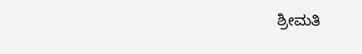ಶ್ರೀಮತಿ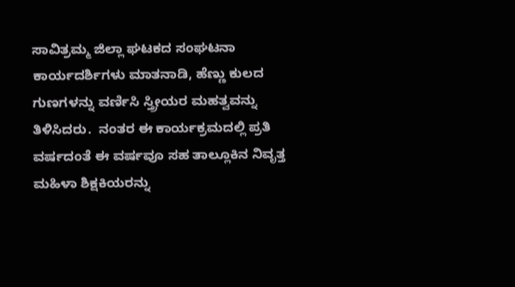ಸಾವಿತ್ರಮ್ಮ ಜಿಲ್ಲಾ ಘಟಕದ ಸಂಘಟನಾ ಕಾರ್ಯದರ್ಶಿಗಳು ಮಾತನಾಡಿ, ಹೆಣ್ಣು ಕುಲದ ಗುಣಗಳನ್ನು ವರ್ಣಿಸಿ ಸ್ತ್ರೀಯರ ಮಹತ್ವವನ್ನು ತಿಳಿಸಿದರು.  ನಂತರ ಈ ಕಾರ್ಯಕ್ರಮದಲ್ಲಿ ಪ್ರತಿ ವರ್ಷದಂತೆ ಈ ವರ್ಷವೂ ಸಹ ತಾಲ್ಲೂಕಿನ ನಿವೃತ್ತ ಮಹಿಳಾ ಶಿಕ್ಷಕಿಯರನ್ನು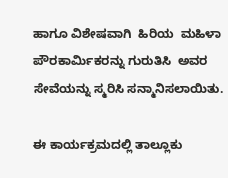ಹಾಗೂ ವಿಶೇಷವಾಗಿ  ಹಿರಿಯ  ಮಹಿಳಾ ಪೌರಕಾರ್ಮಿಕರನ್ನು ಗುರುತಿಸಿ  ಅವರ ಸೇವೆಯನ್ನು ಸ್ಮರಿಸಿ ಸನ್ಮಾನಿಸಲಾಯಿತು.

ಈ ಕಾರ್ಯಕ್ರಮದಲ್ಲಿ ತಾಲ್ಲೂಕು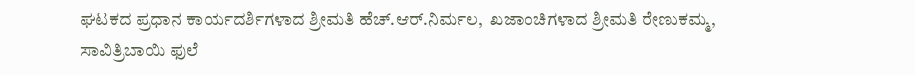ಘಟಕದ ಪ್ರಧಾನ ಕಾರ್ಯದರ್ಶಿಗಳಾದ ಶ್ರೀಮತಿ ಹೆಚ್.ಆರ್.ನಿರ್ಮಲ,  ಖಜಾಂಚಿಗಳಾದ ಶ್ರೀಮತಿ ರೇಣುಕಮ್ಮ, ಸಾವಿತ್ರಿಬಾಯಿ ಫುಲೆ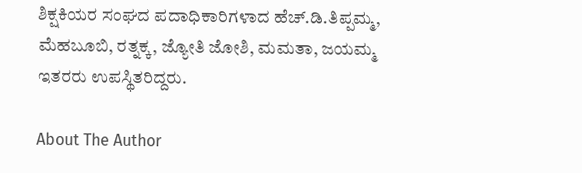ಶಿಕ್ಷಕಿಯರ ಸಂಘದ ಪದಾಧಿಕಾರಿಗಳಾದ ಹೆಚ್.ಡಿ.ತಿಪ್ಪಮ್ಮ, ಮೆಹಬೂಬಿ, ರತ್ನಕ್ಕ, ಜ್ಯೋತಿ ಜೋಶಿ, ಮಮತಾ, ಜಯಮ್ಮ ಇತರರು ಉಪಸ್ಥಿತರಿದ್ದರು.

About The Author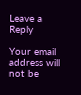Leave a Reply

Your email address will not be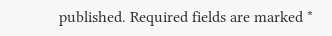published. Required fields are marked *